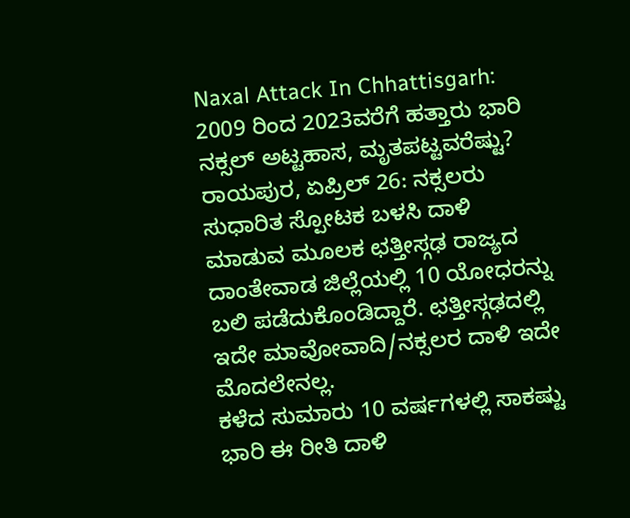Naxal Attack In Chhattisgarh: 2009 ರಿಂದ 2023ವರೆಗೆ ಹತ್ತಾರು ಭಾರಿ ನಕ್ಸಲ್ ಅಟ್ಟಹಾಸ, ಮೃತಪಟ್ಟವರೆಷ್ಟು?
ರಾಯಪುರ, ಏಪ್ರಿಲ್ 26: ನಕ್ಸಲರು ಸುಧಾರಿತ ಸ್ಪೋಟಕ ಬಳಸಿ ದಾಳಿ ಮಾಡುವ ಮೂಲಕ ಛತ್ತೀಸ್ಗಢ ರಾಜ್ಯದ ದಾಂತೇವಾಡ ಜಿಲ್ಲೆಯಲ್ಲಿ 10 ಯೋಧರನ್ನು ಬಲಿ ಪಡೆದುಕೊಂಡಿದ್ದಾರೆ. ಛತ್ತೀಸ್ಗಢದಲ್ಲಿ ಇದೇ ಮಾವೋವಾದಿ/ನಕ್ಸಲರ ದಾಳಿ ಇದೇ ಮೊದಲೇನಲ್ಲ.
ಕಳೆದ ಸುಮಾರು 10 ವರ್ಷಗಳಲ್ಲಿ ಸಾಕಷ್ಟು ಭಾರಿ ಈ ರೀತಿ ದಾಳಿ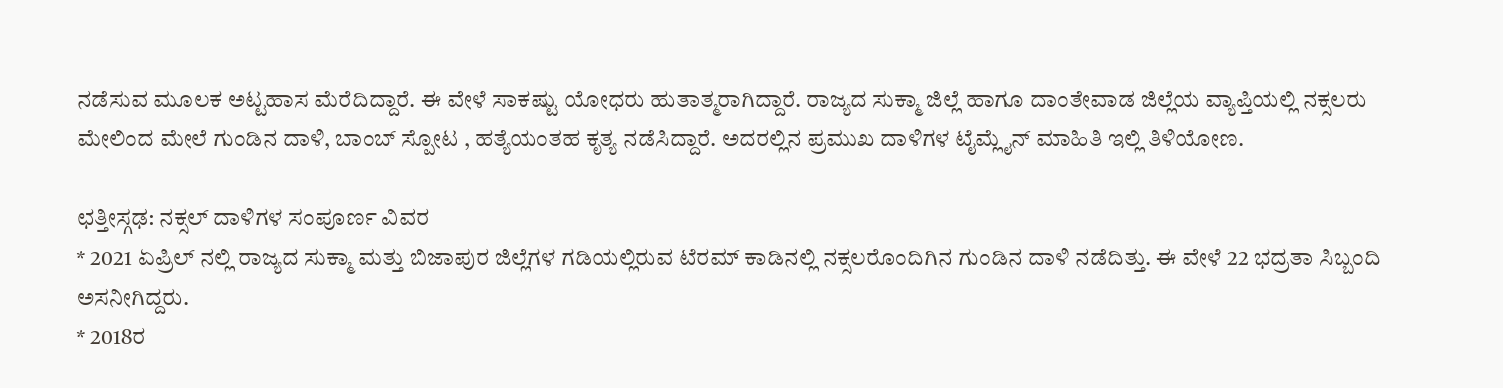ನಡೆಸುವ ಮೂಲಕ ಅಟ್ಟಹಾಸ ಮೆರೆದಿದ್ದಾರೆ. ಈ ವೇಳೆ ಸಾಕಷ್ಟು ಯೋಧರು ಹುತಾತ್ಮರಾಗಿದ್ದಾರೆ. ರಾಜ್ಯದ ಸುಕ್ಮಾ ಜಿಲ್ಲೆ ಹಾಗೂ ದಾಂತೇವಾಡ ಜಿಲ್ಲೆಯ ವ್ಯಾಪ್ತಿಯಲ್ಲಿ ನಕ್ಸಲರು ಮೇಲಿಂದ ಮೇಲೆ ಗುಂಡಿನ ದಾಳಿ, ಬಾಂಬ್ ಸ್ಪೋಟ , ಹತ್ಯೆಯಂತಹ ಕೃತ್ಯ ನಡೆಸಿದ್ದಾರೆ. ಅದರಲ್ಲಿನ ಪ್ರಮುಖ ದಾಳಿಗಳ ಟೈಮ್ಲೈನ್ ಮಾಹಿತಿ ಇಲ್ಲಿ ತಿಳಿಯೋಣ.

ಛತ್ತೀಸ್ಗಢ: ನಕ್ಸಲ್ ದಾಳಿಗಳ ಸಂಪೂರ್ಣ ವಿವರ
* 2021 ಏಪ್ರಿಲ್ ನಲ್ಲಿ ರಾಜ್ಯದ ಸುಕ್ಮಾ ಮತ್ತು ಬಿಜಾಪುರ ಜಿಲ್ಲೆಗಳ ಗಡಿಯಲ್ಲಿರುವ ಟೆರಮ್ ಕಾಡಿನಲ್ಲಿ ನಕ್ಸಲರೊಂದಿಗಿನ ಗುಂಡಿನ ದಾಳಿ ನಡೆದಿತ್ತು. ಈ ವೇಳೆ 22 ಭದ್ರತಾ ಸಿಬ್ಬಂದಿ ಅಸನೀಗಿದ್ದರು.
* 2018ರ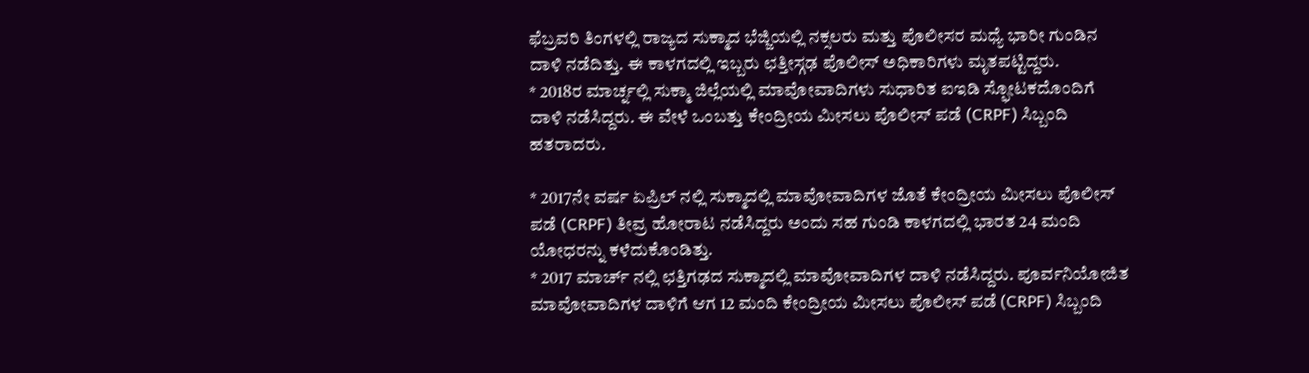ಫೆಬ್ರವರಿ ತಿಂಗಳಲ್ಲಿ ರಾಜ್ಯದ ಸುಕ್ಮಾದ ಭೆಜ್ಜಿಯಲ್ಲಿ ನಕ್ಸಲರು ಮತ್ತು ಪೊಲೀಸರ ಮಧ್ಯೆ ಭಾರೀ ಗುಂಡಿನ ದಾಳಿ ನಡೆದಿತ್ತು. ಈ ಕಾಳಗದಲ್ಲಿ ಇಬ್ಬರು ಛತ್ತೀಸ್ಗಢ ಪೊಲೀಸ್ ಅಧಿಕಾರಿಗಳು ಮೃತಪಟ್ಟಿದ್ದರು.
* 2018ರ ಮಾರ್ಚ್ನಲ್ಲಿ ಸುಕ್ಮಾ ಜಿಲ್ಲೆಯಲ್ಲಿ ಮಾವೋವಾದಿಗಳು ಸುಧಾರಿತ ಐಇಡಿ ಸ್ಫೋಟಕದೊಂದಿಗೆ ದಾಳಿ ನಡೆಸಿದ್ದರು. ಈ ವೇಳೆ ಒಂಬತ್ತು ಕೇಂದ್ರೀಯ ಮೀಸಲು ಪೊಲೀಸ್ ಪಡೆ (CRPF) ಸಿಬ್ಬಂದಿ ಹತರಾದರು.

* 2017ನೇ ವರ್ಷ ಏಪ್ರಿಲ್ ನಲ್ಲಿ ಸುಕ್ಮಾದಲ್ಲಿ ಮಾವೋವಾದಿಗಳ ಜೊತೆ ಕೇಂದ್ರೀಯ ಮೀಸಲು ಪೊಲೀಸ್ ಪಡೆ (CRPF) ತೀವ್ರ ಹೋರಾಟ ನಡೆಸಿದ್ದರು ಅಂದು ಸಹ ಗುಂಡಿ ಕಾಳಗದಲ್ಲಿ ಭಾರತ 24 ಮಂದಿ ಯೋಧರನ್ನು ಕಳೆದುಕೊಂಡಿತ್ತು.
* 2017 ಮಾರ್ಚ್ ನಲ್ಲಿ ಛತ್ತಿಗಢದ ಸುಕ್ಮಾದಲ್ಲಿ ಮಾವೋವಾದಿಗಳ ದಾಳಿ ನಡೆಸಿದ್ದರು. ಪೂರ್ವನಿಯೋಜಿತ ಮಾವೋವಾದಿಗಳ ದಾಳಿಗೆ ಆಗ 12 ಮಂದಿ ಕೇಂದ್ರೀಯ ಮೀಸಲು ಪೊಲೀಸ್ ಪಡೆ (CRPF) ಸಿಬ್ಬಂದಿ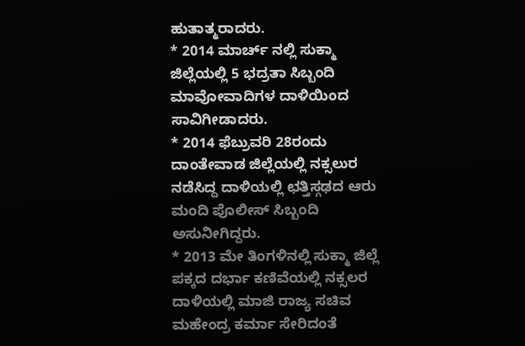ಹುತಾತ್ಮರಾದರು.
* 2014 ಮಾರ್ಚ್ ನಲ್ಲಿ ಸುಕ್ಮಾ ಜಿಲ್ಲೆಯಲ್ಲಿ 5 ಭದ್ರತಾ ಸಿಬ್ಬಂದಿ ಮಾವೋವಾದಿಗಳ ದಾಳಿಯಿಂದ ಸಾವಿಗೀಡಾದರು.
* 2014 ಫೆಬ್ರುವರಿ 28ರಂದು ದಾಂತೇವಾಡ ಜಿಲ್ಲೆಯಲ್ಲಿ ನಕ್ಸಲುರ ನಡೆಸಿದ್ದ ದಾಳಿಯಲ್ಲಿ ಛತ್ತಿಸ್ಗಢದ ಆರು ಮಂದಿ ಪೊಲೀಸ್ ಸಿಬ್ಬಂದಿ ಅಸುನೀಗಿದ್ದರು.
* 2013 ಮೇ ತಿಂಗಳಿನಲ್ಲಿ ಸುಕ್ಮಾ ಜಿಲ್ಲೆ ಪಕ್ಕದ ದರ್ಭಾ ಕಣಿವೆಯಲ್ಲಿ ನಕ್ಸಲರ ದಾಳಿಯಲ್ಲಿ ಮಾಜಿ ರಾಜ್ಯ ಸಚಿವ ಮಹೇಂದ್ರ ಕರ್ಮಾ ಸೇರಿದಂತೆ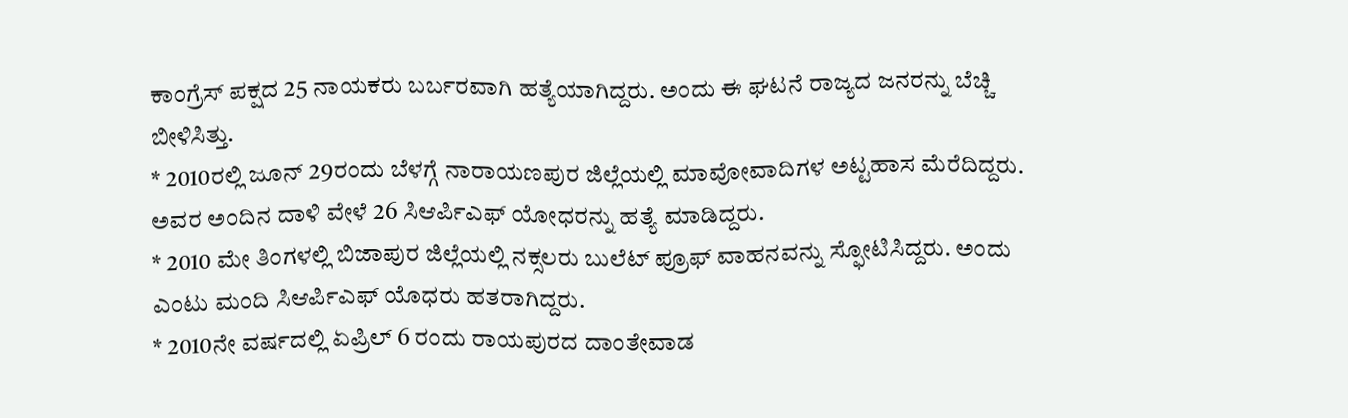ಕಾಂಗ್ರೆಸ್ ಪಕ್ಷದ 25 ನಾಯಕರು ಬರ್ಬರವಾಗಿ ಹತ್ಯೆಯಾಗಿದ್ದರು. ಅಂದು ಈ ಘಟನೆ ರಾಜ್ಯದ ಜನರನ್ನು ಬೆಚ್ಚಿ ಬೀಳಿಸಿತ್ತು.
* 2010ರಲ್ಲಿ ಜೂನ್ 29ರಂದು ಬೆಳಗ್ಗೆ ನಾರಾಯಣಪುರ ಜಿಲ್ಲೆಯಲ್ಲಿ ಮಾವೋವಾದಿಗಳ ಅಟ್ಟಹಾಸ ಮೆರೆದಿದ್ದರು. ಅವರ ಅಂದಿನ ದಾಳಿ ವೇಳೆ 26 ಸಿಆರ್ಪಿಎಫ್ ಯೋಧರನ್ನು ಹತ್ಯೆ ಮಾಡಿದ್ದರು.
* 2010 ಮೇ ತಿಂಗಳಲ್ಲಿ ಬಿಜಾಪುರ ಜಿಲ್ಲೆಯಲ್ಲಿ ನಕ್ಸಲರು ಬುಲೆಟ್ ಪ್ರೂಫ್ ವಾಹನವನ್ನು ಸ್ಫೋಟಿಸಿದ್ದರು. ಅಂದು ಎಂಟು ಮಂದಿ ಸಿಆರ್ಪಿಎಫ್ ಯೊಧರು ಹತರಾಗಿದ್ದರು.
* 2010ನೇ ವರ್ಷದಲ್ಲಿ ಏಪ್ರಿಲ್ 6 ರಂದು ರಾಯಪುರದ ದಾಂತೇವಾಡ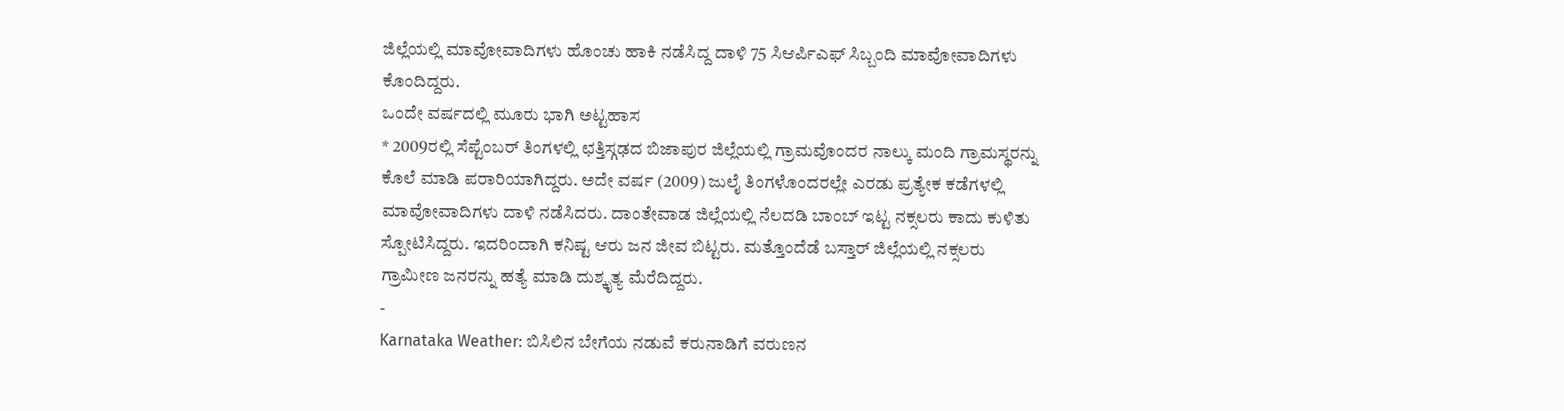ಜಿಲ್ಲೆಯಲ್ಲಿ ಮಾವೋವಾದಿಗಳು ಹೊಂಚು ಹಾಕಿ ನಡೆಸಿದ್ದ ದಾಳಿ 75 ಸಿಆರ್ಪಿಎಫ್ ಸಿಬ್ಬಂದಿ ಮಾವೋವಾದಿಗಳು ಕೊಂದಿದ್ದರು.
ಒಂದೇ ವರ್ಷದಲ್ಲಿ ಮೂರು ಭಾಗಿ ಅಟ್ಟಹಾಸ
* 2009ರಲ್ಲಿ ಸೆಪ್ಟೆಂಬರ್ ತಿಂಗಳಲ್ಲಿ ಛತ್ತಿಸ್ಗಢದ ಬಿಜಾಪುರ ಜಿಲ್ಲೆಯಲ್ಲಿ ಗ್ರಾಮವೊಂದರ ನಾಲ್ಕು ಮಂದಿ ಗ್ರಾಮಸ್ಥರನ್ನು ಕೊಲೆ ಮಾಡಿ ಪರಾರಿಯಾಗಿದ್ದರು. ಅದೇ ವರ್ಷ (2009) ಜುಲೈ ತಿಂಗಳೊಂದರಲ್ಲೇ ಎರಡು ಪ್ರತ್ಯೇಕ ಕಡೆಗಳಲ್ಲಿ ಮಾವೋವಾದಿಗಳು ದಾಳಿ ನಡೆಸಿದರು. ದಾಂತೇವಾಡ ಜಿಲ್ಲೆಯಲ್ಲಿ ನೆಲದಡಿ ಬಾಂಬ್ ಇಟ್ಟ ನಕ್ಸಲರು ಕಾದು ಕುಳಿತು ಸ್ಪೋಟಿಸಿದ್ದರು. ಇದರಿಂದಾಗಿ ಕನಿಷ್ಟ ಆರು ಜನ ಜೀವ ಬಿಟ್ಟರು. ಮತ್ತೊಂದೆಡೆ ಬಸ್ತಾರ್ ಜಿಲ್ಲೆಯಲ್ಲಿ ನಕ್ಸಲರು ಗ್ರಾಮೀಣ ಜನರನ್ನು ಹತ್ಯೆ ಮಾಡಿ ದುಶ್ಕೃತ್ಯ ಮೆರೆದಿದ್ದರು.
-
Karnataka Weather: ಬಿಸಿಲಿನ ಬೇಗೆಯ ನಡುವೆ ಕರುನಾಡಿಗೆ ವರುಣನ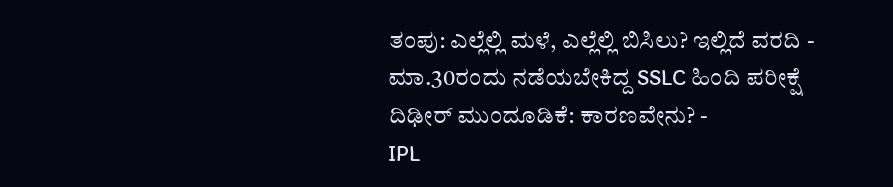ತಂಪು: ಎಲ್ಲೆಲ್ಲಿ ಮಳೆ, ಎಲ್ಲೆಲ್ಲಿ ಬಿಸಿಲು? ಇಲ್ಲಿದೆ ವರದಿ -
ಮಾ.30ರಂದು ನಡೆಯಬೇಕಿದ್ದ SSLC ಹಿಂದಿ ಪರೀಕ್ಷೆ ದಿಢೀರ್ ಮುಂದೂಡಿಕೆ: ಕಾರಣವೇನು? -
IPL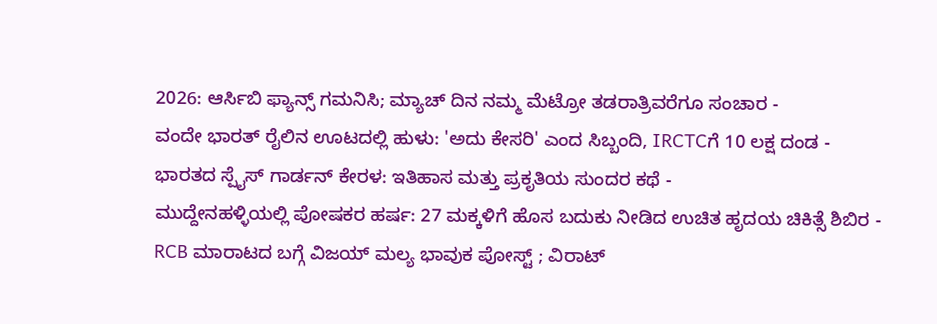2026: ಆರ್ಸಿಬಿ ಫ್ಯಾನ್ಸ್ ಗಮನಿಸಿ; ಮ್ಯಾಚ್ ದಿನ ನಮ್ಮ ಮೆಟ್ರೋ ತಡರಾತ್ರಿವರೆಗೂ ಸಂಚಾರ -
ವಂದೇ ಭಾರತ್ ರೈಲಿನ ಊಟದಲ್ಲಿ ಹುಳು: 'ಅದು ಕೇಸರಿ' ಎಂದ ಸಿಬ್ಬಂದಿ, IRCTCಗೆ 10 ಲಕ್ಷ ದಂಡ -
ಭಾರತದ ಸ್ಪೈಸ್ ಗಾರ್ಡನ್ ಕೇರಳ: ಇತಿಹಾಸ ಮತ್ತು ಪ್ರಕೃತಿಯ ಸುಂದರ ಕಥೆ -
ಮುದ್ದೇನಹಳ್ಳಿಯಲ್ಲಿ ಪೋಷಕರ ಹರ್ಷ: 27 ಮಕ್ಕಳಿಗೆ ಹೊಸ ಬದುಕು ನೀಡಿದ ಉಚಿತ ಹೃದಯ ಚಿಕಿತ್ಸೆ ಶಿಬಿರ -
RCB ಮಾರಾಟದ ಬಗ್ಗೆ ವಿಜಯ್ ಮಲ್ಯ ಭಾವುಕ ಪೋಸ್ಟ್ ; ವಿರಾಟ್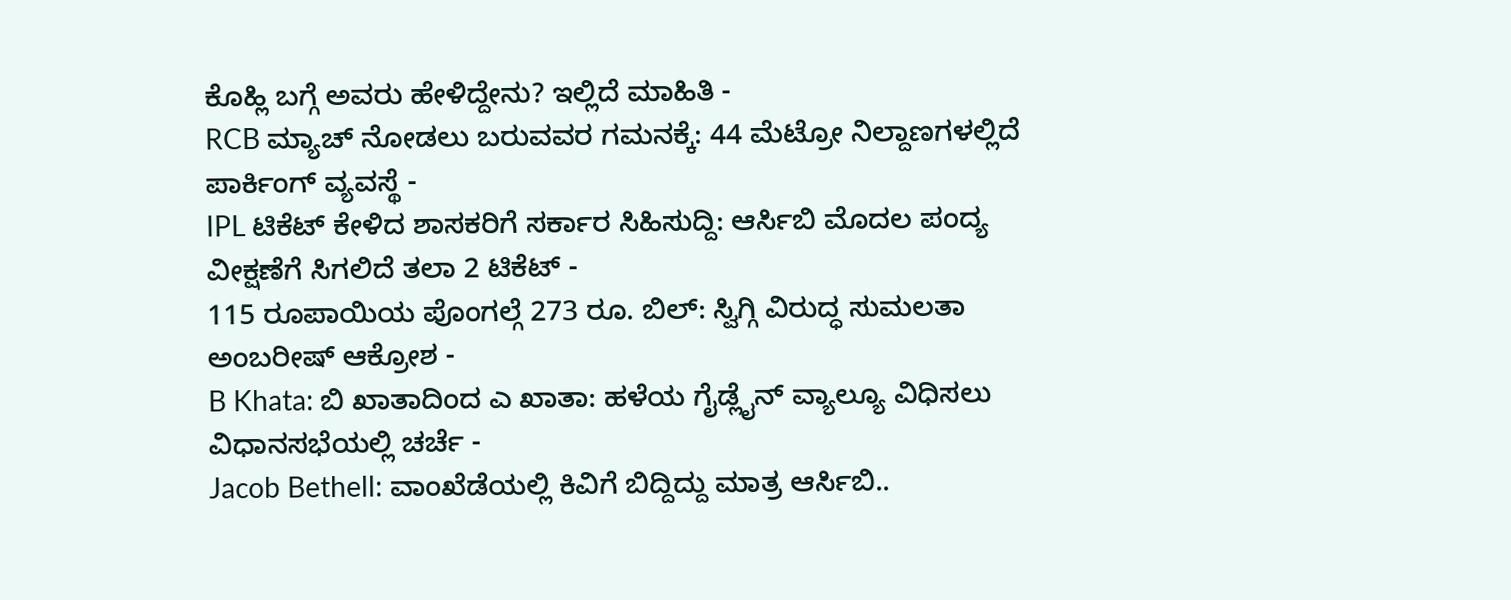ಕೊಹ್ಲಿ ಬಗ್ಗೆ ಅವರು ಹೇಳಿದ್ದೇನು? ಇಲ್ಲಿದೆ ಮಾಹಿತಿ -
RCB ಮ್ಯಾಚ್ ನೋಡಲು ಬರುವವರ ಗಮನಕ್ಕೆ: 44 ಮೆಟ್ರೋ ನಿಲ್ದಾಣಗಳಲ್ಲಿದೆ ಪಾರ್ಕಿಂಗ್ ವ್ಯವಸ್ಥೆ -
IPL ಟಿಕೆಟ್ ಕೇಳಿದ ಶಾಸಕರಿಗೆ ಸರ್ಕಾರ ಸಿಹಿಸುದ್ದಿ: ಆರ್ಸಿಬಿ ಮೊದಲ ಪಂದ್ಯ ವೀಕ್ಷಣೆಗೆ ಸಿಗಲಿದೆ ತಲಾ 2 ಟಿಕೆಟ್ -
115 ರೂಪಾಯಿಯ ಪೊಂಗಲ್ಗೆ 273 ರೂ. ಬಿಲ್: ಸ್ವಿಗ್ಗಿ ವಿರುದ್ಧ ಸುಮಲತಾ ಅಂಬರೀಷ್ ಆಕ್ರೋಶ -
B Khata: ಬಿ ಖಾತಾದಿಂದ ಎ ಖಾತಾ: ಹಳೆಯ ಗೈಡ್ಲೈನ್ ವ್ಯಾಲ್ಯೂ ವಿಧಿಸಲು ವಿಧಾನಸಭೆಯಲ್ಲಿ ಚರ್ಚೆ -
Jacob Bethell: ವಾಂಖೆಡೆಯಲ್ಲಿ ಕಿವಿಗೆ ಬಿದ್ದಿದ್ದು ಮಾತ್ರ ಆರ್ಸಿಬಿ..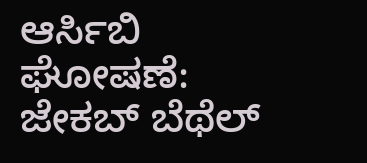ಆರ್ಸಿಬಿ ಘೋಷಣೆ: ಜೇಕಬ್ ಬೆಥೆಲ್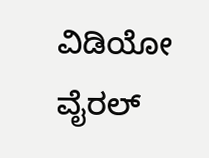ವಿಡಿಯೋ ವೈರಲ್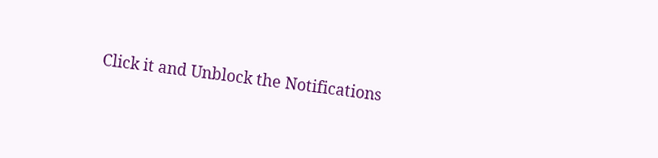Click it and Unblock the Notifications